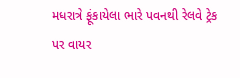મધરાત્રે ફૂંકાયેલા ભારે પવનથી રેલવે ટ્રેક પર વાયર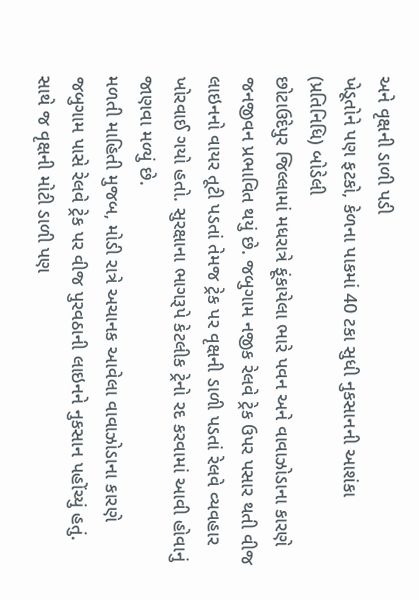અને વૃક્ષની ડાળી પડી
ખેડૂતોને પણ ફટકો, કેળના પાકમાં 40 ટકા સુધી નુકસાનની આશંકા
(પ્રતિનિધિ) બોડેલી
છોટાઉદેપુર જિલ્લામાં મધરાત્રે ફૂંકાયેલા ભારે પવન અને વાવાઝોડાના કારણે જનજીવન પ્રભાવિત થયું છે. જબુગામ નજીક રેલવે ટ્રેક ઉપર પસાર થતી વીજ લાઇનનો વાયર તૂટી પડતાં તેમજ ટ્રેક પર વૃક્ષની ડાળી પડતાં રેલવે વ્યવહાર ખોરવાઈ ગયો હતો. સુરક્ષાના ભાગરૂપે કેટલીક ટ્રેનો રદ કરવામાં આવી હોવાનું જાણવા મળ્યું છે.
મળતી માહિતી મુજબ, મોડી રાત્રે અચાનક આવેલા વાવાઝોડાના કારણે જબુગામ પાસે રેલવે ટ્રેક પર વીજ પુરવઠાની લાઇનને નુકસાન પહોંચ્યું હતું. સાથે જ વૃક્ષની મોટી ડાળી પણ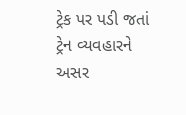ટ્રેક પર પડી જતાં ટ્રેન વ્યવહારને અસર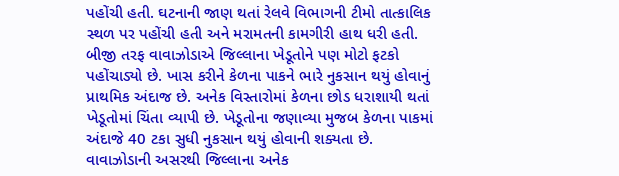પહોંચી હતી. ઘટનાની જાણ થતાં રેલવે વિભાગની ટીમો તાત્કાલિક સ્થળ પર પહોંચી હતી અને મરામતની કામગીરી હાથ ધરી હતી.
બીજી તરફ વાવાઝોડાએ જિલ્લાના ખેડૂતોને પણ મોટો ફટકો પહોંચાડ્યો છે. ખાસ કરીને કેળના પાકને ભારે નુકસાન થયું હોવાનું પ્રાથમિક અંદાજ છે. અનેક વિસ્તારોમાં કેળના છોડ ધરાશાયી થતાં ખેડૂતોમાં ચિંતા વ્યાપી છે. ખેડૂતોના જણાવ્યા મુજબ કેળના પાકમાં અંદાજે 40 ટકા સુધી નુકસાન થયું હોવાની શક્યતા છે.
વાવાઝોડાની અસરથી જિલ્લાના અનેક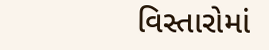વિસ્તારોમાં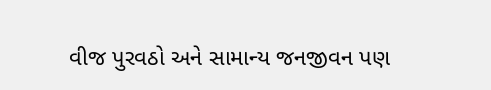વીજ પુરવઠો અને સામાન્ય જનજીવન પણ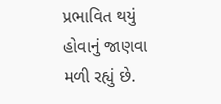પ્રભાવિત થયું હોવાનું જાણવા મળી રહ્યું છે.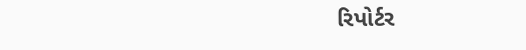રિપોર્ટર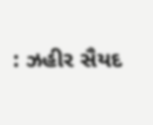: ઝહીર સૈયદ